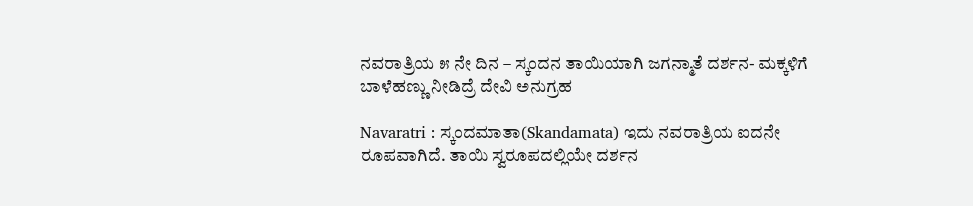ನವರಾತ್ರಿಯ ೫ ನೇ ದಿನ – ಸ್ಕಂದನ ತಾಯಿಯಾಗಿ ಜಗನ್ಮಾತೆ ದರ್ಶನ- ಮಕ್ಕಳಿಗೆ ಬಾಳೆಹಣ್ಣು ನೀಡಿದ್ರೆ ದೇವಿ ಅನುಗ್ರಹ

Navaratri : ಸ್ಕಂದಮಾತಾ(Skandamata) ಇದು ನವರಾತ್ರಿಯ ಐದನೇ ರೂಪವಾಗಿದೆ. ತಾಯಿ ಸ್ವರೂಪದಲ್ಲಿಯೇ ದರ್ಶನ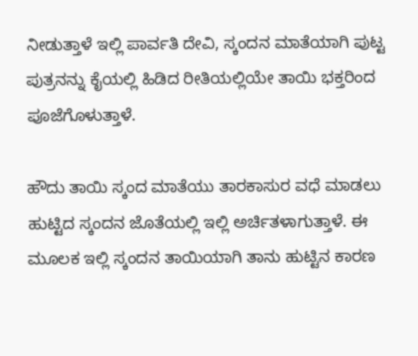ನೀಡುತ್ತಾಳೆ ಇಲ್ಲಿ ಪಾರ್ವತಿ ದೇವಿ, ಸ್ಕಂದನ ಮಾತೆಯಾಗಿ ಪುಟ್ಟ ಪುತ್ರನನ್ನು ಕೈಯಲ್ಲಿ ಹಿಡಿದ ರೀತಿಯಲ್ಲಿಯೇ ತಾಯಿ ಭಕ್ತರಿಂದ ಪೂಜೆಗೊಳುತ್ತಾಳೆ.

ಹೌದು ತಾಯಿ ಸ್ಕಂದ ಮಾತೆಯು ತಾರಕಾಸುರ ವಧೆ ಮಾಡಲು ಹುಟ್ಟಿದ ಸ್ಕಂದನ ಜೊತೆಯಲ್ಲಿ ಇಲ್ಲಿ ಅರ್ಚಿತಳಾಗುತ್ತಾಳೆ. ಈ ಮೂಲಕ ಇಲ್ಲಿ ಸ್ಕಂದನ ತಾಯಿಯಾಗಿ ತಾನು ಹುಟ್ಟಿನ ಕಾರಣ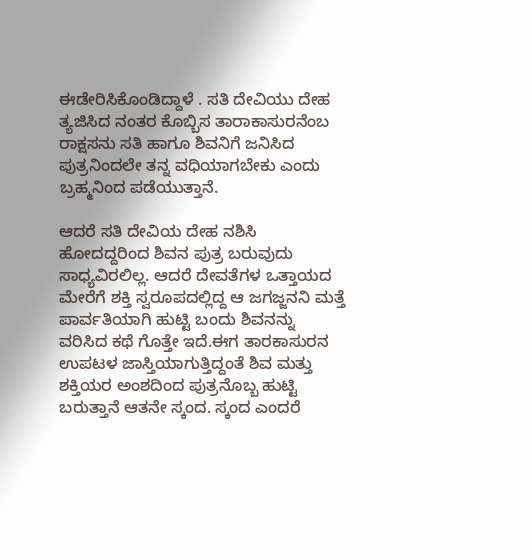ಈಡೇರಿಸಿಕೊಂಡಿದ್ದಾಳೆ . ಸತಿ ದೇವಿಯು ದೇಹ ತ್ಯಜಿಸಿದ ನಂತರ ಕೊಬ್ಬಿಸ ತಾರಾಕಾಸುರನೆಂಬ ರಾಕ್ಷಸನು ಸತಿ ಹಾಗೂ ಶಿವನಿಗೆ ಜನಿಸಿದ ಪುತ್ರನಿಂದಲೇ ತನ್ನ ವಧಿಯಾಗಬೇಕು ಎಂದು ಬ್ರಹ್ಮನಿಂದ ಪಡೆಯುತ್ತಾನೆ.

ಆದರೆ ಸತಿ ದೇವಿಯ ದೇಹ ನಶಿಸಿ ಹೋದದ್ದರಿಂದ ಶಿವನ ಪುತ್ರ ಬರುವುದು ಸಾಧ್ಯವಿರಲಿಲ್ಲ. ಆದರೆ ದೇವತೆಗಳ ಒತ್ತಾಯದ ಮೇರೆಗೆ ಶಕ್ತಿ ಸ್ವರೂಪದಲ್ಲಿದ್ದ ಆ ಜಗಜ್ಜನನಿ ಮತ್ತೆ ಪಾರ್ವತಿಯಾಗಿ ಹುಟ್ಟಿ ಬಂದು ಶಿವನನ್ನು ವರಿಸಿದ ಕಥೆ ಗೊತ್ತೇ ಇದೆ.ಈಗ ತಾರಕಾಸುರನ ಉಪಟಳ ಜಾಸ್ತಿಯಾಗುತ್ತಿದ್ದಂತೆ ಶಿವ ಮತ್ತು ಶಕ್ತಿಯರ ಅಂಶದಿಂದ ಪುತ್ರನೊಬ್ಬ ಹುಟ್ಟಿ ಬರುತ್ತಾನೆ ಆತನೇ ಸ್ಕಂದ. ಸ್ಕಂದ ಎಂದರೆ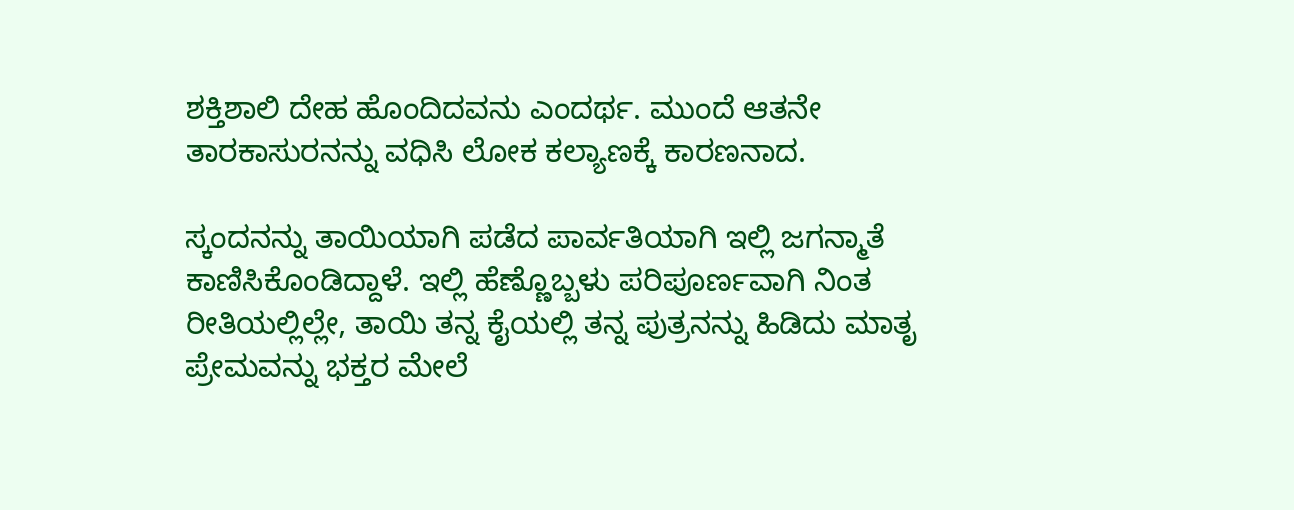ಶಕ್ತಿಶಾಲಿ ದೇಹ ಹೊಂದಿದವನು ಎಂದರ್ಥ. ಮುಂದೆ ಆತನೇ ತಾರಕಾಸುರನನ್ನು ವಧಿಸಿ ಲೋಕ ಕಲ್ಯಾಣಕ್ಕೆ ಕಾರಣನಾದ.

ಸ್ಕಂದನನ್ನು ತಾಯಿಯಾಗಿ ಪಡೆದ ಪಾರ್ವತಿಯಾಗಿ ಇಲ್ಲಿ ಜಗನ್ಮಾತೆ ಕಾಣಿಸಿಕೊಂಡಿದ್ದಾಳೆ. ಇಲ್ಲಿ ಹೆಣ್ಣೊಬ್ಬಳು ಪರಿಪೂರ್ಣವಾಗಿ ನಿಂತ ರೀತಿಯಲ್ಲಿಲ್ಲೇ, ತಾಯಿ ತನ್ನ ಕೈಯಲ್ಲಿ ತನ್ನ ಪುತ್ರನನ್ನು ಹಿಡಿದು ಮಾತೃ ಪ್ರೇಮವನ್ನು ಭಕ್ತರ ಮೇಲೆ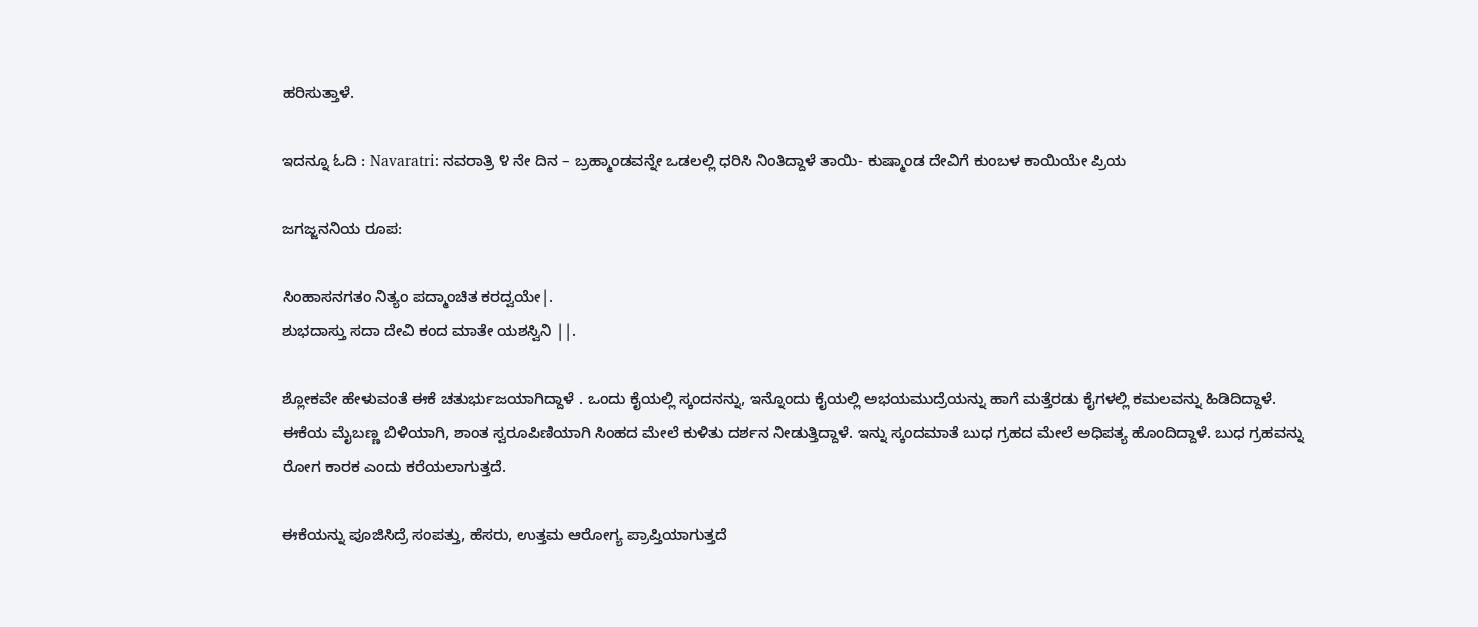ಹರಿಸುತ್ತಾಳೆ.

ಇದನ್ನೂ ಓದಿ : Navaratri: ನವರಾತ್ರಿ ೪ ನೇ ದಿನ – ಬ್ರಹ್ಮಾಂಡವನ್ನೇ ಒಡಲಲ್ಲಿ ಧರಿಸಿ ನಿಂತಿದ್ದಾಳೆ ತಾಯಿ- ಕುಷ್ಮಾಂಡ ದೇವಿಗೆ ಕುಂಬಳ ಕಾಯಿಯೇ ಪ್ರಿಯ

ಜಗಜ್ಜನನಿಯ ರೂಪ:

ಸಿಂಹಾಸನಗತಂ ನಿತ್ಯಂ ಪದ್ಮಾಂಚಿತ ಕರದ್ವಯೇ|.
ಶುಭದಾಸ್ತು ಸದಾ ದೇವಿ ಕಂದ ಮಾತೇ ಯಶಸ್ವಿನಿ ||.

ಶ್ಲೋಕವೇ ಹೇಳುವಂತೆ ಈಕೆ ಚತುರ್ಭುಜಯಾಗಿದ್ದಾಳೆ . ಒಂದು ಕೈಯಲ್ಲಿ ಸ್ಕಂದನನ್ನು, ಇನ್ನೊಂದು ಕೈಯಲ್ಲಿ ಅಭಯಮುದ್ರೆಯನ್ನು ಹಾಗೆ ಮತ್ತೆರಡು ಕೈಗಳಲ್ಲಿ ಕಮಲವನ್ನು ಹಿಡಿದಿದ್ದಾಳೆ. ಈಕೆಯ ಮೈಬಣ್ಣ ಬಿಳಿಯಾಗಿ, ಶಾಂತ ಸ್ವರೂಪಿಣಿಯಾಗಿ ಸಿಂಹದ ಮೇಲೆ ಕುಳಿತು ದರ್ಶನ ನೀಡುತ್ತಿದ್ದಾಳೆ. ಇನ್ನು ಸ್ಕಂದಮಾತೆ ಬುಧ ಗ್ರಹದ ಮೇಲೆ ಅಧಿಪತ್ಯ ಹೊಂದಿದ್ದಾಳೆ. ಬುಧ ಗ್ರಹವನ್ನು ರೋಗ ಕಾರಕ ಎಂದು ಕರೆಯಲಾಗುತ್ತದೆ.

ಈಕೆಯನ್ನು ಪೂಜಿಸಿದ್ರೆ ಸಂಪತ್ತು, ಹೆಸರು, ಉತ್ತಮ ಆರೋಗ್ಯ ಪ್ರಾಪ್ತಿಯಾಗುತ್ತದೆ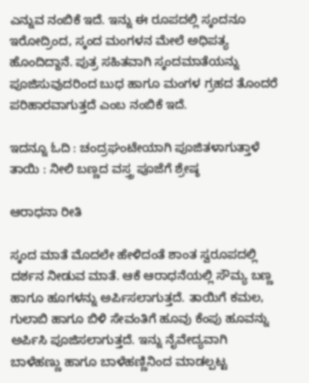ಎನ್ನುವ ನಂಬಿಕೆ ಇದೆ. ಇನ್ನು ಈ ರೂಪದಲ್ಲಿ ಸ್ಕಂದನೂ ಇರೋದ್ರಿಂದ, ಸ್ಕಂದ ಮಂಗಳನ ಮೇಲೆ ಅಧಿಪತ್ಯ ಹೊಂದಿದ್ದಾನೆ. ಪುತ್ರ ಸಹಿತವಾಗಿ ಸ್ಕಂದಮಾತೆಯನ್ನು ಪೂಜಿಸುವುದರಿಂದ ಬುಧ ಹಾಗೂ ಮಂಗಳ ಗ್ರಹದ ತೊಂದರೆ ಪರಿಹಾರವಾಗುತ್ತದೆ ಎಂಬ ನಂಬಿಕೆ ಇದೆ.

ಇದನ್ನೂ ಓದಿ : ಚಂದ್ರಘಂಟೇಯಾಗಿ ಪೂಜಿತಳಾಗುತ್ತಾಳೆ ತಾಯಿ : ನೀಲಿ ಬಣ್ಣದ ವಸ್ತ್ರ ಪೂಜೆಗೆ ಶ್ರೇಷ್ಠ

ಆರಾಧನಾ ರೀತಿ

ಸ್ಕಂದ ಮಾತೆ ಮೊದಲೇ ಹೇಳಿದಂತೆ ಶಾಂತ ಸ್ವರೂಪದಲ್ಲಿ ದರ್ಶನ ನೀಡುವ ಮಾತೆ. ಆಕೆ ಆರಾಧನೆಯಲ್ಲಿ ಸೌಮ್ಯ ಬಣ್ಣ ಹಾಗೂ ಹೂಗಳನ್ನು ಅರ್ಪಿಸಲಾಗುತ್ತದೆ. ತಾಯಿಗೆ ಕಮಲ, ಗುಲಾಬಿ ಹಾಗೂ ಬಿಳಿ ಸೇವಂತಿಗೆ ಹೂವು ಕೆಂಪು ಹೂವನ್ನು ಅರ್ಪಿಸಿ ಪೂಜಿಸಲಾಗುತ್ತದೆ. ಇನ್ನು ನೈವೇದ್ಯವಾಗಿ ಬಾಳೆಹಣ್ಣು ಹಾಗೂ ಬಾಳೆಹಣ್ಣಿನಿಂದ ಮಾಡಲ್ಪಟ್ಟ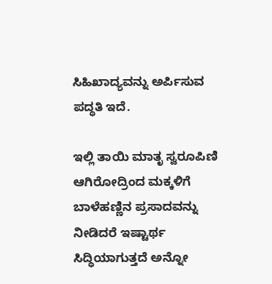ಸಿಹಿಖಾದ್ಯವನ್ನು ಅರ್ಪಿಸುವ ಪದ್ಧತಿ ಇದೆ.

ಇಲ್ಲಿ ತಾಯಿ ಮಾತೃ ಸ್ವರೂಪಿಣಿ ಆಗಿರೋದ್ರಿಂದ ಮಕ್ಕಳಿಗೆ ಬಾಳೆಹಣ್ಣಿನ ಪ್ರಸಾದವನ್ನು ನೀಡಿದರೆ ಇಷ್ಟಾರ್ಥ ಸಿದ್ಧಿಯಾಗುತ್ತದೆ ಅನ್ನೋ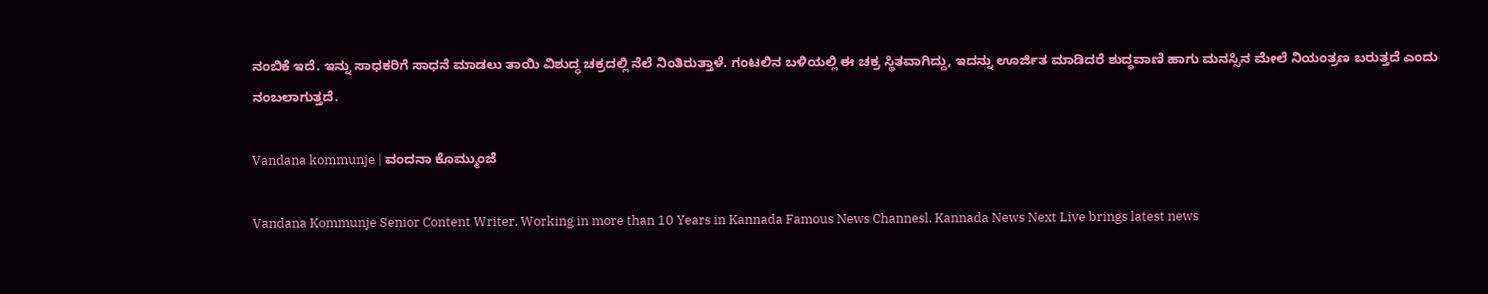ನಂಬಿಕೆ ಇದೆ. ಇನ್ನು ಸಾಧಕರಿಗೆ ಸಾಧನೆ ಮಾಡಲು ತಾಯಿ ವಿಶುದ್ಧ ಚಕ್ರದಲ್ಲಿ ನೆಲೆ ನಿಂತಿರುತ್ತಾಳೆ. ಗಂಟಲಿನ ಬಳಿಯಲ್ಲಿ ಈ ಚಕ್ರ ಸ್ಥಿತವಾಗಿದ್ದು, ಇದನ್ನು ಊರ್ಜಿತ ಮಾಡಿದರೆ ಶುದ್ಧವಾಣಿ ಹಾಗು ಮನಸ್ಸಿನ ಮೇಲೆ ನಿಯಂತ್ರಣ ಬರುತ್ತದೆ ಎಂದು ನಂಬಲಾಗುತ್ತದೆ.

Vandana kommunje | ವಂದನಾ ಕೊಮ್ಮುಂಜೆ

Vandana Kommunje Senior Content Writer. Working in more than 10 Years in Kannada Famous News Channesl. Kannada News Next Live brings latest news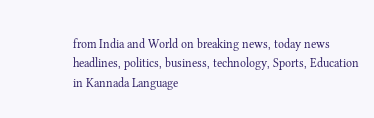from India and World on breaking news, today news headlines, politics, business, technology, Sports, Education in Kannada Language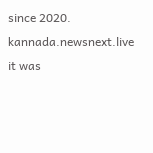since 2020. kannada.newsnext.live it was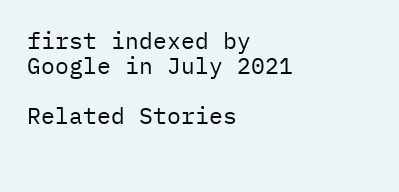first indexed by Google in July 2021

Related Stories